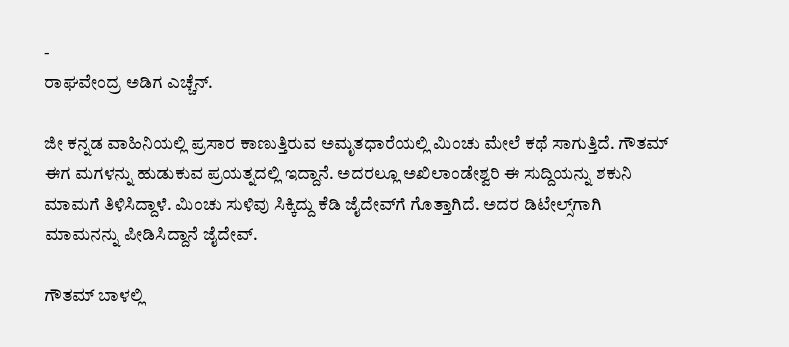-
ರಾಘವೇಂದ್ರ ಅಡಿಗ ಎಚ್ಚೆನ್.

ಜೀ ಕನ್ನಡ ವಾಹಿನಿಯಲ್ಲಿ ಪ್ರಸಾರ ಕಾಣುತ್ತಿರುವ ಅಮೃತಧಾರೆಯಲ್ಲಿ ಮಿಂಚು ಮೇಲೆ ಕಥೆ ಸಾಗುತ್ತಿದೆ. ಗೌತಮ್‌ ಈಗ ಮಗಳನ್ನು ಹುಡುಕುವ ಪ್ರಯತ್ನದಲ್ಲಿ ಇದ್ದಾನೆ. ಅದರಲ್ಲೂ ಅಖಿಲಾಂಡೇಶ್ವರಿ ಈ ಸುದ್ದಿಯನ್ನು ಶಕುನಿ ಮಾಮಗೆ ತಿಳಿಸಿದ್ದಾಳೆ. ಮಿಂಚು ಸುಳಿವು ಸಿಕ್ಕಿದ್ದು ಕೆಡಿ ಜೈದೇವ್‌ಗೆ ಗೊತ್ತಾಗಿದೆ. ಅದರ ಡಿಟೇಲ್ಸ್‌ಗಾಗಿ ಮಾಮನನ್ನು ಪೀಡಿಸಿದ್ದಾನೆ ಜೈದೇವ್‌.

ಗೌತಮ್ ಬಾಳಲ್ಲಿ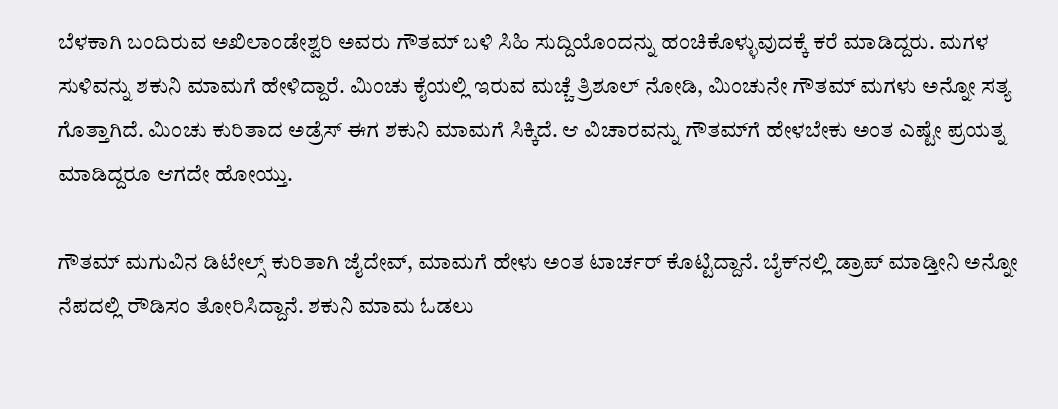ಬೆಳಕಾಗಿ ಬಂದಿರುವ ಅಖಿಲಾಂಡೇಶ್ವರಿ ಅವರು ಗೌತಮ್ ಬಳಿ ಸಿಹಿ ಸುದ್ದಿಯೊಂದನ್ನು ಹಂಚಿಕೊಳ್ಳುವುದಕ್ಕೆ ಕರೆ ಮಾಡಿದ್ದರು. ಮಗಳ ಸುಳಿವನ್ನು ಶಕುನಿ ಮಾಮಗೆ ಹೇಳಿದ್ದಾರೆ. ಮಿಂಚು ಕೈಯಲ್ಲಿ ಇರುವ ಮಚ್ಚೆ ತ್ರಿಶೂಲ್‌ ನೋಡಿ, ಮಿಂಚುನೇ ಗೌತಮ್‌ ಮಗಳು ಅನ್ನೋ ಸತ್ಯ ಗೊತ್ತಾಗಿದೆ. ಮಿಂಚು ಕುರಿತಾದ ಅಡ್ರೆಸ್‌ ಈಗ ಶಕುನಿ ಮಾಮಗೆ ಸಿಕ್ಕಿದೆ. ಆ ವಿಚಾರವನ್ನು ಗೌತಮ್‌ಗೆ ಹೇಳಬೇಕು ಅಂತ ಎಷ್ಟೇ ಪ್ರಯತ್ನ ಮಾಡಿದ್ದರೂ ಆಗದೇ ಹೋಯ್ತು.

ಗೌತಮ್‌ ಮಗುವಿನ ಡಿಟೇಲ್ಸ್‌ ಕುರಿತಾಗಿ ಜೈದೇವ್‌, ಮಾಮಗೆ ಹೇಳು ಅಂತ ಟಾರ್ಚರ್‌ ಕೊಟ್ಟಿದ್ದಾನೆ. ಬೈಕ್‌ನಲ್ಲಿ ಡ್ರಾಪ್‌ ಮಾಡ್ತೀನಿ ಅನ್ನೋ ನೆಪದಲ್ಲಿ ರೌಡಿಸಂ ತೋರಿಸಿದ್ದಾನೆ. ಶಕುನಿ ಮಾಮ ಓಡಲು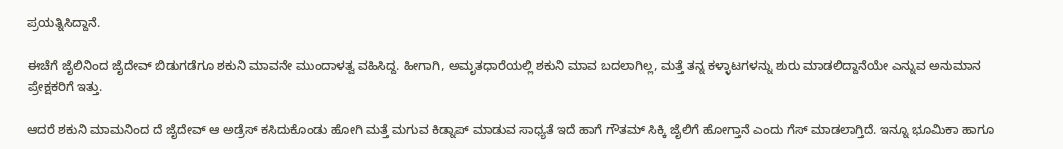ಪ್ರಯತ್ನಿಸಿದ್ದಾನೆ.

ಈಚೆಗೆ ಜೈಲಿನಿಂದ ಜೈದೇವ್ ಬಿಡುಗಡೆಗೂ ಶಕುನಿ ಮಾವನೇ ಮುಂದಾಳತ್ವ ವಹಿಸಿದ್ದ. ಹೀಗಾಗಿ, ಅಮೃತಧಾರೆಯಲ್ಲಿ ಶಕುನಿ ಮಾವ ಬದಲಾಗಿಲ್ಲ, ಮತ್ತೆ ತನ್ನ ಕಳ್ಳಾಟಗಳನ್ನು ಶುರು ಮಾಡಲಿದ್ದಾನೆಯೇ ಎನ್ನುವ ಅನುಮಾನ ಪ್ರೇಕ್ಷಕರಿಗೆ ಇತ್ತು.

ಆದರೆ ಶಕುನಿ ಮಾಮನಿಂದ ದೆ ಜೈದೇವ್ ಆ ಅಡ್ರೆಸ್ ಕಸಿದುಕೊಂಡು ಹೋಗಿ ಮತ್ತೆ‌ ಮಗುವ ಕಿಡ್ನಾಪ್ ಮಾಡುವ ಸಾಧ್ಯತೆ ಇದೆ ಹಾಗೆ ಗೌತಮ್ ಸಿಕ್ಕಿ ಜೈಲಿಗೆ ಹೋಗ್ತಾನೆ ಎಂದು ಗೆಸ್ ಮಾಡಲಾಗ್ತಿದೆ‌‌. ಇನ್ನೂ ಭೂಮಿಕಾ ಹಾಗೂ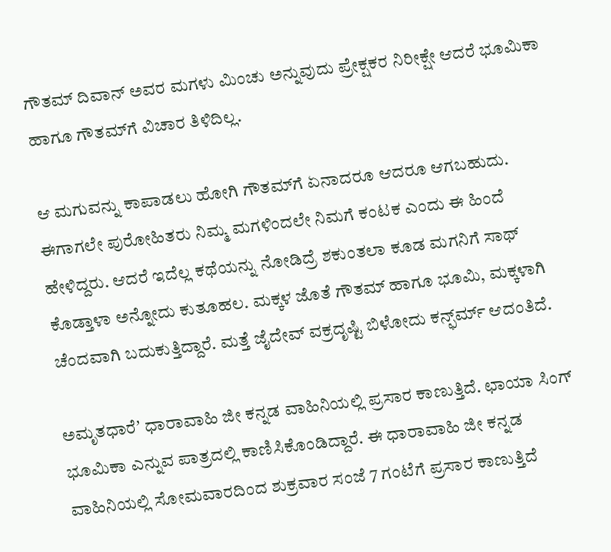ಗೌತಮ್‌ ದಿವಾನ್‌ ಅವರ ಮಗಳು ಮಿಂಚು ಅನ್ನುವುದು ಪ್ರೇಕ್ಷಕರ ನಿರೀಕ್ಷೇ ಆದರೆ ಭೂಮಿಕಾ ಹಾಗೂ ಗೌತಮ್‌ಗೆ ವಿಚಾರ ತಿಳಿದಿಲ್ಲ.

ಆ ಮಗುವನ್ನು ಕಾಪಾಡಲು ಹೋಗಿ ಗೌತಮ್‌ಗೆ ಏನಾದರೂ ಆದರೂ ಆಗಬಹುದು. ಈಗಾಗಲೇ ಪುರೋಹಿತರು ನಿಮ್ಮ ಮಗಳಿಂದಲೇ ನಿಮಗೆ ಕಂಟಕ ಎಂದು ಈ ಹಿಂದೆ ಹೇಳಿದ್ದರು. ಆದರೆ ಇದೆಲ್ಲ ಕಥೆಯನ್ನು ನೋಡಿದ್ರೆ ಶಕುಂತಲಾ ಕೂಡ ಮಗನಿಗೆ ಸಾಥ್‌ ಕೊಡ್ತಾಳಾ ಅನ್ನೋದು ಕುತೂಹಲ. ಮಕ್ಕಳ ಜೊತೆ ಗೌತಮ್‌ ಹಾಗೂ ಭೂಮಿ, ಮಕ್ಕಳಾಗಿ ಚೆಂದವಾಗಿ ಬದುಕುತ್ತಿದ್ದಾರೆ. ಮತ್ತೆ ಜೈದೇವ್‌ ವಕ್ರದೃಷ್ಟಿ ಬಿಳೋದು ಕನ್ಫ್‌ರ್ಮ್‌ ಆದಂತಿದೆ.

ಅಮೃತಧಾರೆʼ ಧಾರಾವಾಹಿ ಜೀ ಕನ್ನಡ ವಾಹಿನಿಯಲ್ಲಿ ಪ್ರಸಾರ ಕಾಣುತ್ತಿದೆ. ಛಾಯಾ ಸಿಂಗ್ ಭೂಮಿಕಾ ಎನ್ನುವ ಪಾತ್ರದಲ್ಲಿ ಕಾಣಿಸಿಕೊಂಡಿದ್ದಾರೆ. ಈ ಧಾರಾವಾಹಿ ಜೀ ಕನ್ನಡ ವಾಹಿನಿಯಲ್ಲಿ ಸೋಮವಾರದಿಂದ ಶುಕ್ರವಾರ ಸಂಜೆ 7 ಗಂಟೆಗೆ ಪ್ರಸಾರ ಕಾಣುತ್ತಿದೆ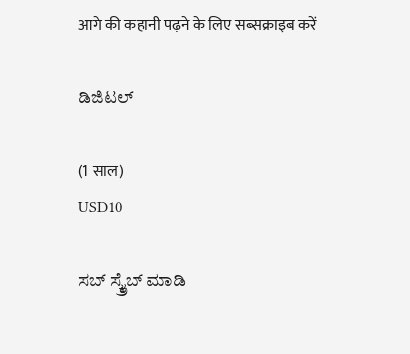आगे की कहानी पढ़ने के लिए सब्सक्राइब करें

ಡಿಜಿಟಲ್

(1 साल)
USD10

ಸಬ್ ಸ್ಕ್ರೈಬ್ ಮಾಡಿ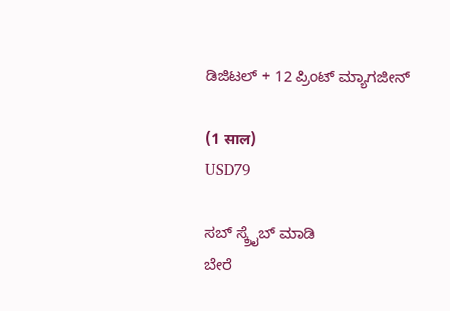ಡಿಜಿಟಲ್ + 12 ಪ್ರಿಂಟ್ ಮ್ಯಾಗಜೀನ್

(1 साल)
USD79

ಸಬ್ ಸ್ಕ್ರೈಬ್ ಮಾಡಿ
ಬೇರೆ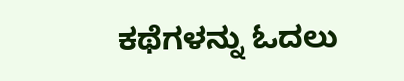ಕಥೆಗಳನ್ನು ಓದಲು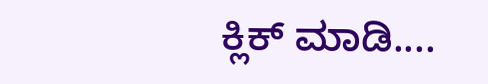ಕ್ಲಿಕ್ ಮಾಡಿ....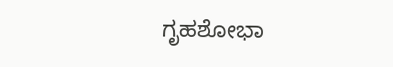ಗೃಹಶೋಭಾ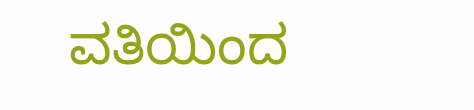ವತಿಯಿಂದ